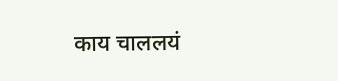काय चाललयं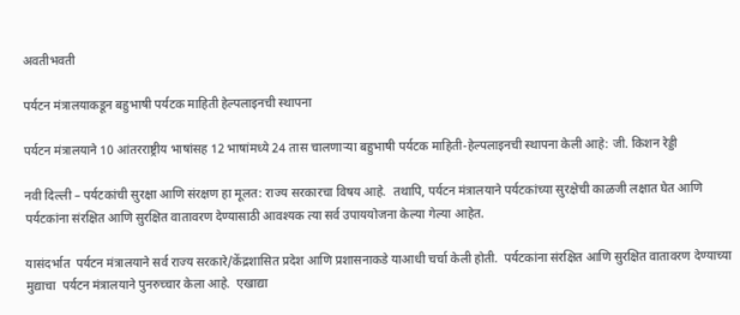अवतीभवती

पर्यटन मंत्रालयाकडून बहुभाषी पर्यटक माहिती हेल्पलाइनची स्थापना

पर्यटन मंत्रालयाने 10 आंतरराष्ट्रीय भाषांसह 12 भाषांमध्ये 24 तास चालणाऱ्या बहुभाषी पर्यटक माहिती-हेल्पलाइनची स्थापना केली आहे: जी. किशन रेड्डी

नवी दिल्‍ली – पर्यटकांची सुरक्षा आणि संरक्षण हा मूलत: राज्य सरकारचा विषय आहे.  तथापि, पर्यटन मंत्रालयाने पर्यटकांच्या सुरक्षेची काळजी लक्षात घेत आणि पर्यटकांना संरक्षित आणि सुरक्षित वातावरण देण्यासाठी आवश्यक त्या सर्व उपाययोजना केल्या गेल्या आहेत.

यासंदर्भात  पर्यटन मंत्रालयाने सर्व राज्य सरकारे/केंद्रशासित प्रदेश आणि प्रशासनाकडे याआधी चर्चा केली होती.  पर्यटकांना संरक्षित आणि सुरक्षित वातावरण देण्याच्या मुद्याचा  पर्यटन मंत्रालयाने पुनरुच्चार केला आहे.  एखाद्या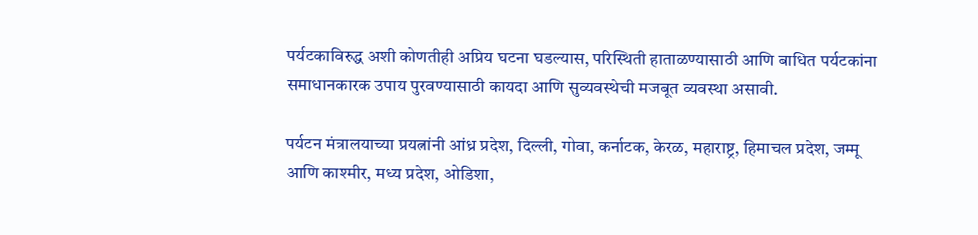पर्यटकाविरुद्ध अशी कोणतीही अप्रिय घटना घडल्यास, परिस्थिती हाताळण्यासाठी आणि बाधित पर्यटकांना समाधानकारक उपाय पुरवण्यासाठी कायदा आणि सुव्यवस्थेची मजबूत व्यवस्था असावी.

पर्यटन मंत्रालयाच्या प्रयत्नांनी आंध्र प्रदेश, दिल्ली, गोवा, कर्नाटक, केरळ, महाराष्ट्र, हिमाचल प्रदेश, जम्मू आणि काश्मीर, मध्य प्रदेश, ओडिशा,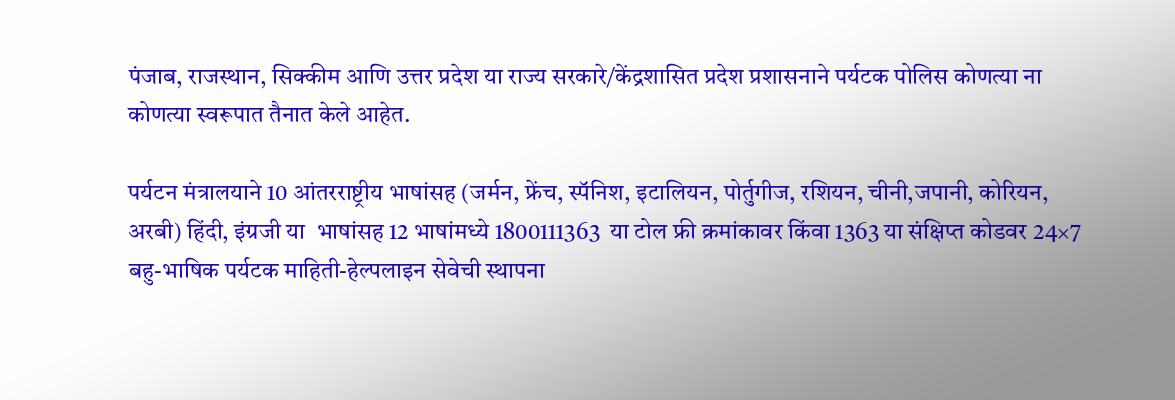पंजाब, राजस्थान, सिक्कीम आणि उत्तर प्रदेश या राज्य सरकारे/केंद्रशासित प्रदेश प्रशासनाने पर्यटक पोलिस कोणत्या ना कोणत्या स्वरूपात तैनात केले आहेत.

पर्यटन मंत्रालयाने 10 आंतरराष्ट्रीय भाषांसह (जर्मन, फ्रेंच, स्पॅनिश, इटालियन, पोर्तुगीज, रशियन, चीनी,जपानी, कोरियन, अरबी) हिंदी, इंग्रजी या  भाषांसह 12 भाषांमध्ये 1800111363  या टोल फ्री क्रमांकावर किंवा 1363 या संक्षिप्त कोडवर 24×7 बहु-भाषिक पर्यटक माहिती-हेल्पलाइन सेवेची स्थापना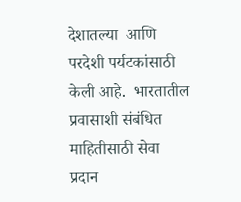देशातल्या  आणि परदेशी पर्यटकांसाठी  केली आहे.  भारतातील प्रवासाशी संबंधित माहितीसाठी सेवा प्रदान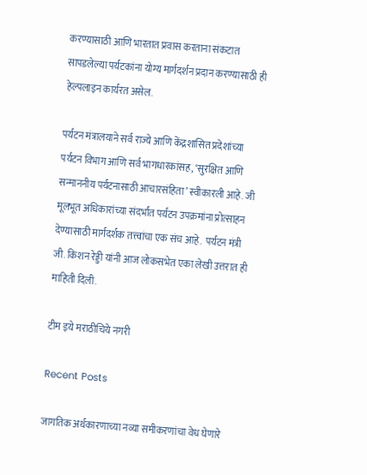करण्यासाठी आणि भारतात प्रवास करताना संकटात सापडलेल्या पर्यटकांना योग्य मार्गदर्शन प्रदान करण्यासाठी ही हेल्पलाइन कार्यरत असेल.

पर्यटन मंत्रालयाने सर्व राज्ये आणि केंद्रशासित प्रदेशांच्या पर्यटन विभाग आणि सर्व भागधारकांसह, ‘सुरक्षित आणि सन्माननीय पर्यटनासाठी आचारसंहिता’ स्वीकारली आहे. जी मूलभूत अधिकारांच्या संदर्भात पर्यटन उपक्रमांना प्रोत्साहन देण्यासाठी मार्गदर्शक तत्त्वांचा एक संच आहे.  पर्यटन मंत्री जी. किशन रेड्डी यांनी आज लोकसभेत एका लेखी उत्तरात ही माहिती दिली.

टीम इये मराठीचिये नगरी

Recent Posts

जागतिक अर्थकारणाच्या नव्या समीकरणांचा वेध घेणारे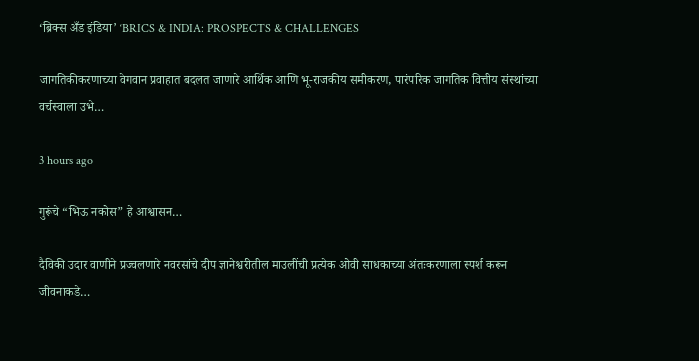‘ब्रिक्स अँड इंडिया’ ‘BRICS & INDIA: PROSPECTS & CHALLENGES

जागतिकीकरणाच्या वेगवान प्रवाहात बदलत जाणारे आर्थिक आणि भू-राजकीय समीकरण, पारंपरिक जागतिक वित्तीय संस्थांच्या वर्चस्वाला उभे…

3 hours ago

गुरूंचे “भिऊ नकोस” हे आश्वासन…

दैविकी उदार वाणीने प्रज्वलणारे नवरसांचे दीप ज्ञानेश्वरीतील माउलींची प्रत्येक ओवी साधकाच्या अंतःकरणाला स्पर्श करून जीवनाकडे…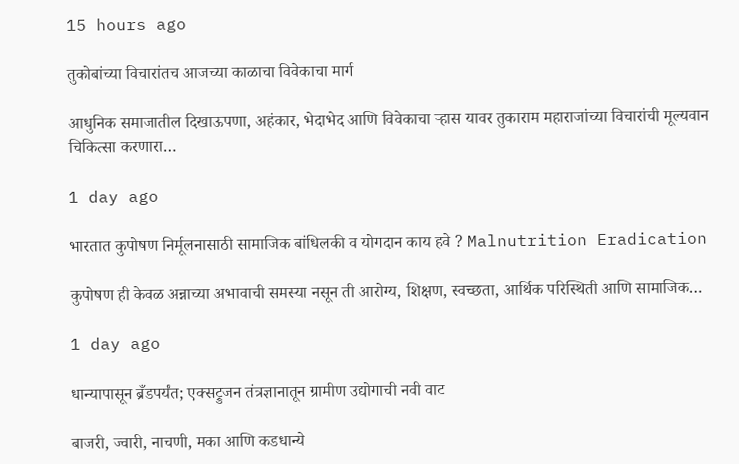15 hours ago

तुकोबांच्या विचारांतच आजच्या काळाचा विवेकाचा मार्ग

आधुनिक समाजातील दिखाऊपणा, अहंकार, भेदाभेद आणि विवेकाचा ऱ्हास यावर तुकाराम महाराजांच्या विचारांची मूल्यवान चिकित्सा करणारा…

1 day ago

भारतात कुपोषण निर्मूलनासाठी सामाजिक बांधिलकी व योगदान काय हवे ? Malnutrition Eradication

कुपोषण ही केवळ अन्नाच्या अभावाची समस्या नसून ती आरोग्य, शिक्षण, स्वच्छता, आर्थिक परिस्थिती आणि सामाजिक…

1 day ago

धान्यापासून ब्रँडपर्यंत; एक्सट्रुजन तंत्रज्ञानातून ग्रामीण उद्योगाची नवी वाट

बाजरी, ज्वारी, नाचणी, मका आणि कडधान्ये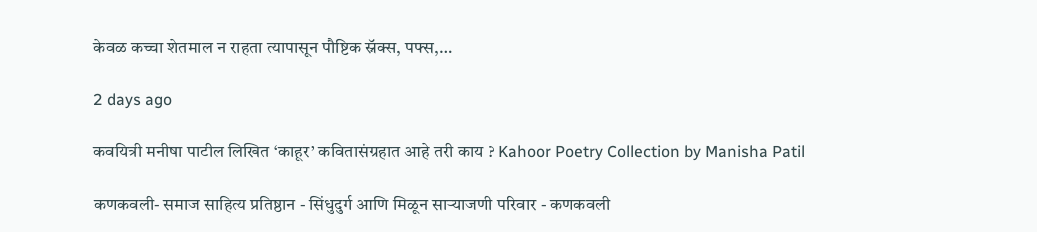केवळ कच्चा शेतमाल न राहता त्यापासून पौष्टिक स्नॅक्स, पफ्स,…

2 days ago

कवयित्री मनीषा पाटील लिखित ‘काहूर’ कवितासंग्रहात आहे तरी काय ? Kahoor Poetry Collection by Manisha Patil

कणकवली- समाज साहित्य प्रतिष्ठान - सिंधुदुर्ग आणि मिळून साऱ्याजणी परिवार - कणकवली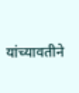यांच्यावतीने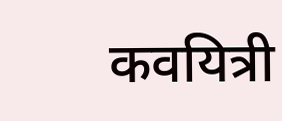कवयित्री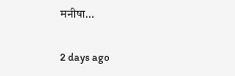मनीषा…

2 days ago